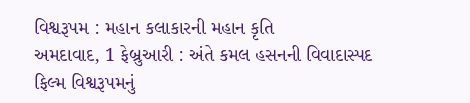વિશ્વરૂપમ : મહાન કલાકારની મહાન કૃતિ
અમદાવાદ, 1 ફેબ્રુઆરી : અંતે કમલ હસનની વિવાદાસ્પદ ફિલ્મ વિશ્વરૂપમનું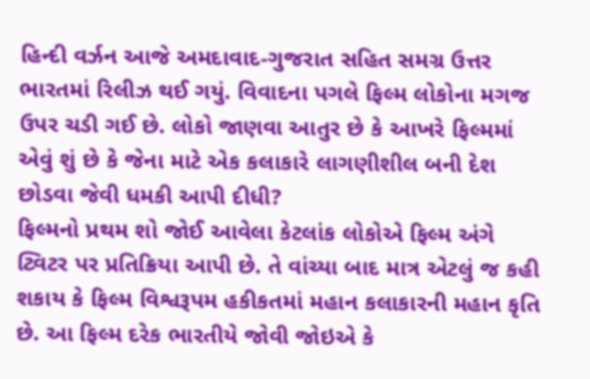હિન્દી વર્ઝન આજે અમદાવાદ-ગુજરાત સહિત સમગ્ર ઉત્તર ભારતમાં રિલીઝ થઈ ગયું. વિવાદના પગલે ફિલ્મ લોકોના મગજ ઉપર ચડી ગઈ છે. લોકો જાણવા આતુર છે કે આખરે ફિલ્મમાં એવું શું છે કે જેના માટે એક કલાકારે લાગણીશીલ બની દેશ છોડવા જેવી ધમકી આપી દીધી?
ફિલ્મનો પ્રથમ શો જોઈ આવેલા કેટલાંક લોકોએ ફિલ્મ અંગે ટ્વિટર પર પ્રતિક્રિયા આપી છે. તે વાંચ્યા બાદ માત્ર એટલું જ કહી શકાય કે ફિલ્મ વિશ્વરૂપમ હકીકતમાં મહાન કલાકારની મહાન કૃતિ છે. આ ફિલ્મ દરેક ભારતીયે જોવી જોઇએ કે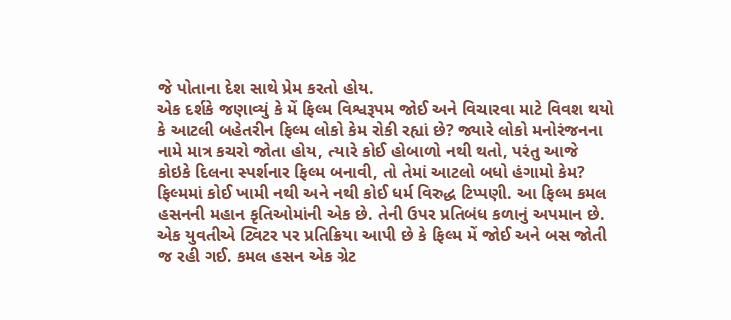જે પોતાના દેશ સાથે પ્રેમ કરતો હોય.
એક દર્શકે જણાવ્યું કે મેં ફિલ્મ વિશ્વરૂપમ જોઈ અને વિચારવા માટે વિવશ થયો કે આટલી બહેતરીન ફિલ્મ લોકો કેમ રોકી રહ્યાં છે? જ્યારે લોકો મનોરંજનના નામે માત્ર કચરો જોતા હોય, ત્યારે કોઈ હોબાળો નથી થતો, પરંતુ આજે કોઇકે દિલના સ્પર્શનાર ફિલ્મ બનાવી, તો તેમાં આટલો બધો હંગામો કેમ? ફિલ્મમાં કોઈ ખામી નથી અને નથી કોઈ ધર્મ વિરુદ્ધ ટિપ્પણી. આ ફિલ્મ કમલ હસનની મહાન કૃતિઓમાંની એક છે. તેની ઉપર પ્રતિબંધ કળાનું અપમાન છે.
એક યુવતીએ ટ્વિટર પર પ્રતિક્રિયા આપી છે કે ફિલ્મ મેં જોઈ અને બસ જોતી જ રહી ગઈ. કમલ હસન એક ગ્રેટ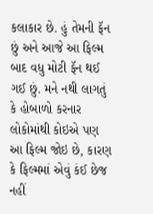કલાકાર છે. હું તેમની ફૅન છું અને આજે આ ફિલ્મ બાદ વધુ મોટી ફૅન થઈ ગઈ છું. મને નથી લાગતું કે હોબાળો કરનાર લોકોમાંથી કોઇએ પણ આ ફિલ્મ જોઇ છે, કારણ કે ફિલ્મમાં એવું કંઈ છેજ નહીં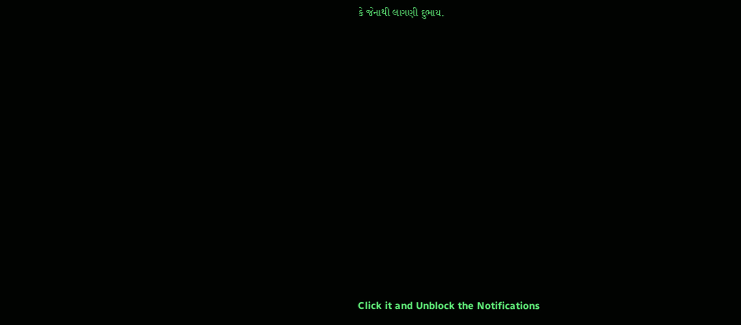કે જેનાથી લાગણી દુભાય.













Click it and Unblock the Notifications